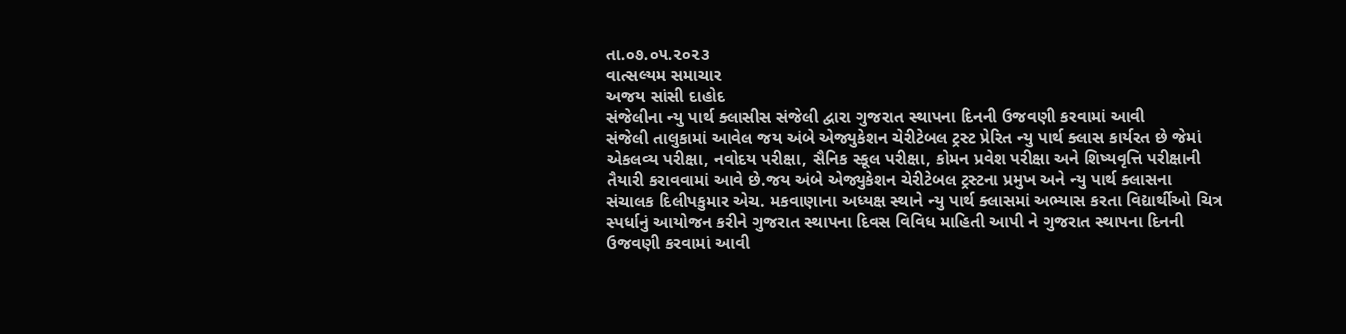તા.૦૭.૦૫.૨૦૨૩
વાત્સલ્યમ સમાચાર
અજય સાંસી દાહોદ
સંજેલીના ન્યુ પાર્થ ક્લાસીસ સંજેલી દ્વારા ગુજરાત સ્થાપના દિનની ઉજવણી કરવામાં આવી
સંજેલી તાલુકામાં આવેલ જય અંબે એજ્યુકેશન ચેરીટેબલ ટ્રસ્ટ પ્રેરિત ન્યુ પાર્થ ક્લાસ કાર્યરત છે જેમાં એકલવ્ય પરીક્ષા, નવોદય પરીક્ષા, સૈનિક સ્કૂલ પરીક્ષા, કોમન પ્રવેશ પરીક્ષા અને શિષ્યવૃત્તિ પરીક્ષાની તૈયારી કરાવવામાં આવે છે.જય અંબે એજ્યુકેશન ચેરીટેબલ ટ્રસ્ટના પ્રમુખ અને ન્યુ પાર્થ ક્લાસના સંચાલક દિલીપકુમાર એચ. મકવાણાના અધ્યક્ષ સ્થાને ન્યુ પાર્થ ક્લાસમાં અભ્યાસ કરતા વિદ્યાર્થીઓ ચિત્ર સ્પર્ધાનું આયોજન કરીને ગુજરાત સ્થાપના દિવસ વિવિધ માહિતી આપી ને ગુજરાત સ્થાપના દિનની ઉજવણી કરવામાં આવી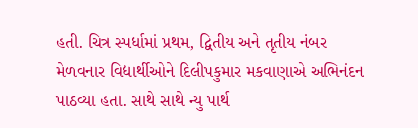હતી. ચિત્ર સ્પર્ધામાં પ્રથમ, દ્વિતીય અને તૃતીય નંબર મેળવનાર વિદ્યાર્થીઓને દિલીપકુમાર મકવાણાએ અભિનંદન પાઠવ્યા હતા. સાથે સાથે ન્યુ પાર્થ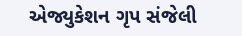એજ્યુકેશન ગૃપ સંજેલી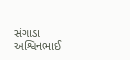સંગાડા અશ્વિનભાઈ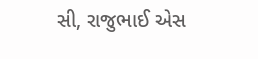સી, રાજુભાઈ એસ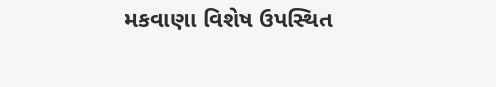મકવાણા વિશેષ ઉપસ્થિત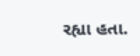રહ્યા હતા.